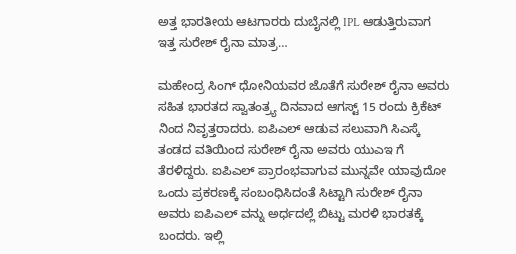ಅತ್ತ ಭಾರತೀಯ ಆಟಗಾರರು ದುಬೈನಲ್ಲಿ IPL ಆಡುತ್ತಿರುವಾಗ ಇತ್ತ ಸುರೇಶ್ ರೈನಾ ಮಾತ್ರ…

ಮಹೇಂದ್ರ ಸಿಂಗ್ ಧೋನಿಯವರ ಜೊತೆಗೆ ಸುರೇಶ್ ರೈನಾ ಅವರು ಸಹಿತ ಭಾರತದ ಸ್ವಾತಂತ್ರ್ಯ ದಿನವಾದ ಆಗಸ್ಟ್ 15 ರಂದು ಕ್ರಿಕೆಟ್ ನಿಂದ ನಿವೃತ್ತರಾದರು. ಐಪಿಎಲ್ ಆಡುವ ಸಲುವಾಗಿ ಸಿಎಸ್ಕೆ ತಂಡದ ವತಿಯಿಂದ ಸುರೇಶ್ ರೈನಾ ಅವರು ಯುಎಇ ಗೆ ತೆರಳಿದ್ದರು. ಐಪಿಎಲ್ ಪ್ರಾರಂಭವಾಗುವ ಮುನ್ನವೇ ಯಾವುದೋ ಒಂದು ಪ್ರಕರಣಕ್ಕೆ ಸಂಬಂಧಿಸಿದಂತೆ ಸಿಟ್ಟಾಗಿ ಸುರೇಶ್ ರೈನಾ ಅವರು ಐಪಿಎಲ್ ವನ್ನು ಅರ್ಧದಲ್ಲೆ ಬಿಟ್ಟು ಮರಳಿ ಭಾರತಕ್ಕೆ ಬಂದರು. ಇಲ್ಲಿ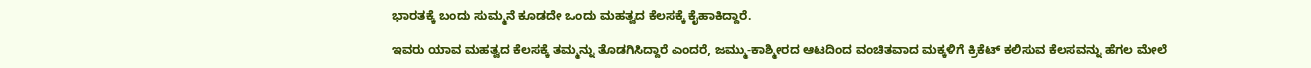ಭಾರತಕ್ಕೆ ಬಂದು ಸುಮ್ಮನೆ ಕೂಡದೇ ಒಂದು ಮಹತ್ವದ ಕೆಲಸಕ್ಕೆ ಕೈಹಾಕಿದ್ದಾರೆ.

ಇವರು ಯಾವ ಮಹತ್ವದ ಕೆಲಸಕ್ಕೆ ತಮ್ಮನ್ನು ತೊಡಗಿಸಿದ್ದಾರೆ ಎಂದರೆ, ಜಮ್ಮು-ಕಾಶ್ಮೀರದ ಆಟದಿಂದ ವಂಚಿತವಾದ ಮಕ್ಕಳಿಗೆ ಕ್ರಿಕೆಟ್ ಕಲಿಸುವ ಕೆಲಸವನ್ನು ಹೆಗಲ ಮೇಲೆ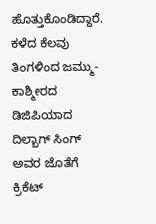ಹೊತ್ತುಕೊಂಡಿದ್ದಾರೆ. ಕಳೆದ ಕೆಲವು ತಿಂಗಳಿಂದ ಜಮ್ಮು-ಕಾಶ್ಮೀರದ ಡಿಜಿಪಿಯಾದ ದಿಲ್ಬಾಗ್ ಸಿಂಗ್ ಅವರ ಜೊತೆಗೆ ಕ್ರಿಕೆಟ್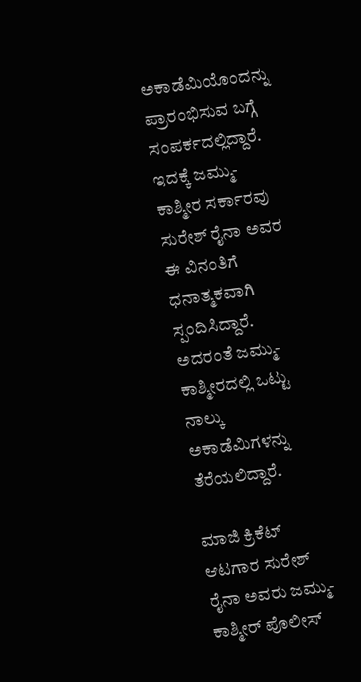ಅಕಾಡೆಮಿಯೊಂದನ್ನು ಪ್ರಾರಂಭಿಸುವ ಬಗ್ಗೆ ಸಂಪರ್ಕದಲ್ಲಿದ್ದಾರೆ. ಇದಕ್ಕೆ ಜಮ್ಮು-ಕಾಶ್ಮೀರ ಸರ್ಕಾರವು ಸುರೇಶ್ ರೈನಾ ಅವರ ಈ ವಿನಂತಿಗೆ ಧನಾತ್ಮಕವಾಗಿ ಸ್ಪಂದಿಸಿದ್ದಾರೆ. ಅದರಂತೆ ಜಮ್ಮು-ಕಾಶ್ಮೀರದಲ್ಲಿ ಒಟ್ಟು ನಾಲ್ಕು ಅಕಾಡೆಮಿಗಳನ್ನು ತೆರೆಯಲಿದ್ದಾರೆ.

ಮಾಜಿ ಕ್ರಿಕೆಟ್ ಆಟಗಾರ ಸುರೇಶ್ ರೈನಾ ಅವರು ಜಮ್ಮು-ಕಾಶ್ಮೀರ್ ಪೊಲೀಸ್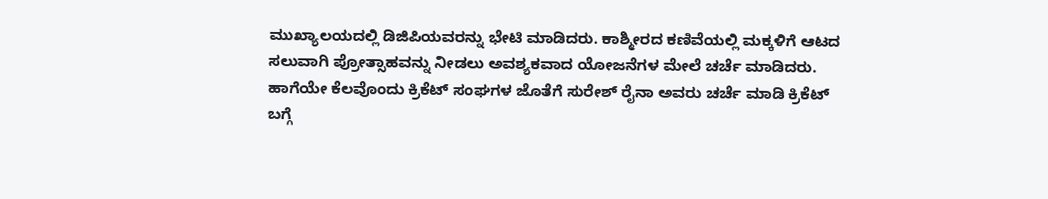ಮುಖ್ಯಾಲಯದಲ್ಲಿ ಡಿಜಿಪಿಯವರನ್ನು ಭೇಟಿ ಮಾಡಿದರು. ಕಾಶ್ಮೀರದ ಕಣಿವೆಯಲ್ಲಿ ಮಕ್ಕಳಿಗೆ ಆಟದ ಸಲುವಾಗಿ ಪ್ರೋತ್ಸಾಹವನ್ನು ನೀಡಲು ಅವಶ್ಯಕವಾದ ಯೋಜನೆಗಳ ಮೇಲೆ ಚರ್ಚೆ ಮಾಡಿದರು. ಹಾಗೆಯೇ ಕೆಲವೊಂದು ಕ್ರಿಕೆಟ್ ಸಂಘಗಳ ಜೊತೆಗೆ ಸುರೇಶ್ ರೈನಾ ಅವರು ಚರ್ಚೆ ಮಾಡಿ ಕ್ರಿಕೆಟ್ ಬಗ್ಗೆ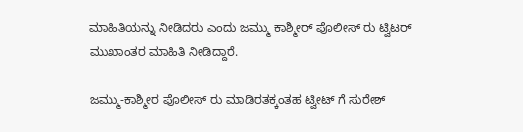ಮಾಹಿತಿಯನ್ನು ನೀಡಿದರು ಎಂದು ಜಮ್ಮು ಕಾಶ್ಮೀರ್ ಪೊಲೀಸ್ ರು ಟ್ವಿಟರ್ ಮುಖಾಂತರ ಮಾಹಿತಿ ನೀಡಿದ್ದಾರೆ.

ಜಮ್ಮು-ಕಾಶ್ಮೀರ ಪೊಲೀಸ್ ರು ಮಾಡಿರತಕ್ಕಂತಹ ಟ್ವೀಟ್ ಗೆ ಸುರೇಶ್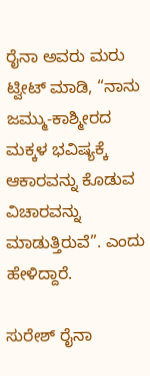ರೈನಾ ಅವರು ಮರು ಟ್ವೀಟ್ ಮಾಡಿ, “ನಾನು ಜಮ್ಮು-ಕಾಶ್ಮೀರದ ಮಕ್ಕಳ ಭವಿಷ್ಯಕ್ಕೆ ಆಕಾರವನ್ನು ಕೊಡುವ ವಿಚಾರವನ್ನು ಮಾಡುತ್ತಿರುವೆ”. ಎಂದು ಹೇಳಿದ್ದಾರೆ.

ಸುರೇಶ್ ರೈನಾ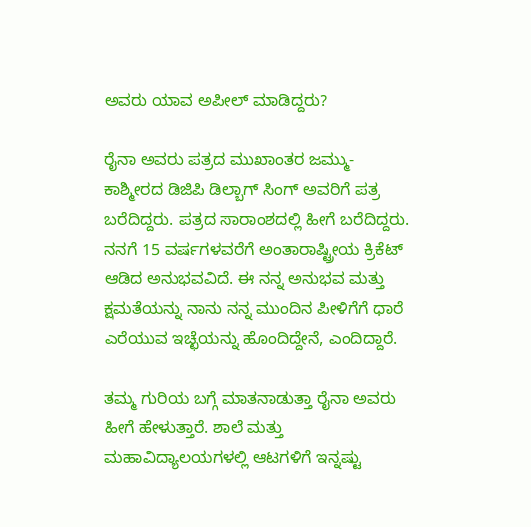ಅವರು ಯಾವ ಅಪೀಲ್ ಮಾಡಿದ್ದರು?

ರೈನಾ ಅವರು ಪತ್ರದ ಮುಖಾಂತರ ಜಮ್ಮು-ಕಾಶ್ಮೀರದ ಡಿಜಿಪಿ ಡಿಲ್ಬಾಗ್ ಸಿಂಗ್ ಅವರಿಗೆ ಪತ್ರ ಬರೆದಿದ್ದರು. ಪತ್ರದ ಸಾರಾಂಶದಲ್ಲಿ ಹೀಗೆ ಬರೆದಿದ್ದರು. ನನಗೆ 15 ವರ್ಷಗಳವರೆಗೆ ಅಂತಾರಾಷ್ಟ್ರೀಯ ಕ್ರಿಕೆಟ್ ಆಡಿದ ಅನುಭವವಿದೆ. ಈ ನನ್ನ ಅನುಭವ ಮತ್ತು ಕ್ಷಮತೆಯನ್ನು ನಾನು ನನ್ನ ಮುಂದಿನ ಪೀಳಿಗೆಗೆ ಧಾರೆ ಎರೆಯುವ ಇಚ್ಛೆಯನ್ನು ಹೊಂದಿದ್ದೇನೆ, ಎಂದಿದ್ದಾರೆ.

ತಮ್ಮ ಗುರಿಯ ಬಗ್ಗೆ ಮಾತನಾಡುತ್ತಾ ರೈನಾ ಅವರು ಹೀಗೆ ಹೇಳುತ್ತಾರೆ. ಶಾಲೆ ಮತ್ತು ಮಹಾವಿದ್ಯಾಲಯಗಳಲ್ಲಿ ಆಟಗಳಿಗೆ ಇನ್ನಷ್ಟು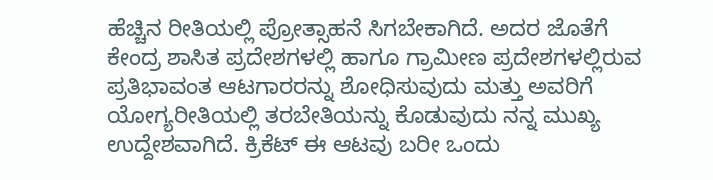ಹೆಚ್ಚಿನ ರೀತಿಯಲ್ಲಿ ಪ್ರೋತ್ಸಾಹನೆ ಸಿಗಬೇಕಾಗಿದೆ. ಅದರ ಜೊತೆಗೆ ಕೇಂದ್ರ ಶಾಸಿತ ಪ್ರದೇಶಗಳಲ್ಲಿ ಹಾಗೂ ಗ್ರಾಮೀಣ ಪ್ರದೇಶಗಳಲ್ಲಿರುವ ಪ್ರತಿಭಾವಂತ ಆಟಗಾರರನ್ನು ಶೋಧಿಸುವುದು ಮತ್ತು ಅವರಿಗೆ ಯೋಗ್ಯರೀತಿಯಲ್ಲಿ ತರಬೇತಿಯನ್ನು ಕೊಡುವುದು ನನ್ನ ಮುಖ್ಯ ಉದ್ದೇಶವಾಗಿದೆ. ಕ್ರಿಕೆಟ್ ಈ ಆಟವು ಬರೀ ಒಂದು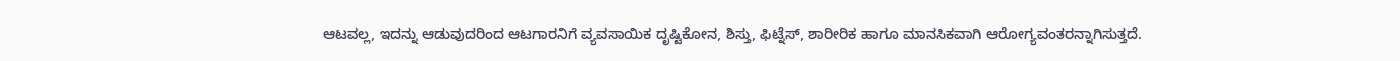ಆಟವಲ್ಲ, ಇದನ್ನು ಆಡುವುದರಿಂದ ಆಟಗಾರನಿಗೆ ವ್ಯವಸಾಯಿಕ ದೃಷ್ಟಿಕೋನ, ಶಿಸ್ತು, ಫಿಟ್ನೆಸ್, ಶಾರೀರಿಕ ಹಾಗೂ ಮಾನಸಿಕವಾಗಿ ಆರೋಗ್ಯವಂತರನ್ನಾಗಿಸುತ್ತದೆ.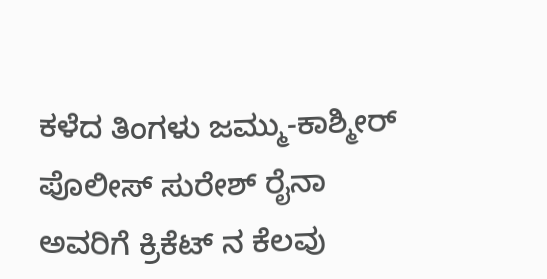ಕಳೆದ ತಿಂಗಳು ಜಮ್ಮು-ಕಾಶ್ಮೀರ್ ಪೊಲೀಸ್ ಸುರೇಶ್ ರೈನಾ ಅವರಿಗೆ ಕ್ರಿಕೆಟ್ ನ ಕೆಲವು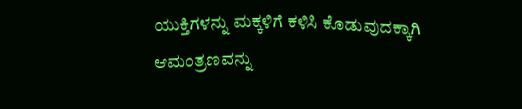ಯುಕ್ತಿಗಳನ್ನು ಮಕ್ಕಳಿಗೆ ಕಳಿಸಿ ಕೊಡುವುದಕ್ಕಾಗಿ ಆಮಂತ್ರಣವನ್ನು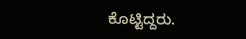ಕೊಟ್ಟಿದ್ದರು.